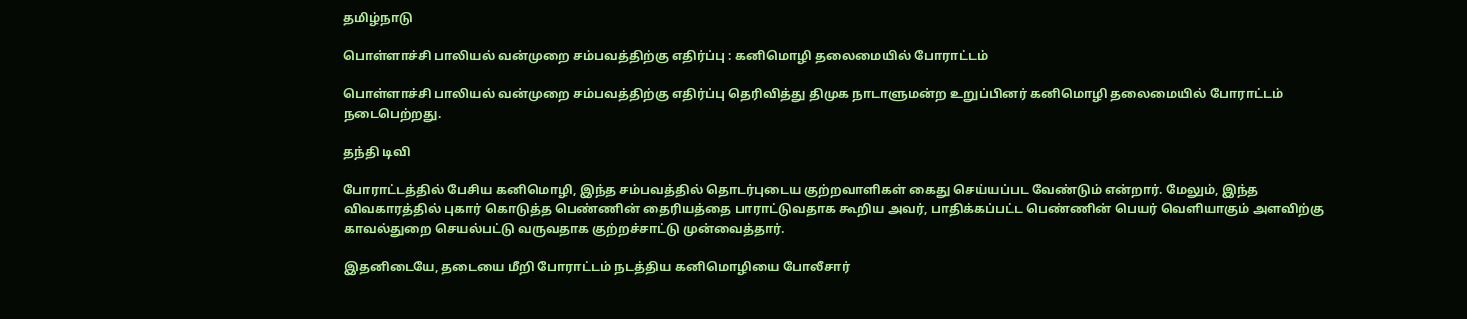தமிழ்நாடு

பொள்ளாச்சி பாலியல் வன்முறை சம்பவத்திற்கு எதிர்ப்பு : கனிமொழி தலைமையில் போராட்டம்

பொள்ளாச்சி பாலியல் வன்முறை சம்பவத்திற்கு எதிர்ப்பு தெரிவித்து திமுக நாடாளுமன்ற உறுப்பினர் கனிமொழி தலைமையில் போராட்டம் நடைபெற்றது.

தந்தி டிவி

போராட்டத்தில் பேசிய கனிமொழி, இந்த சம்பவத்தில் தொடர்புடைய குற்றவாளிகள் கைது செய்யப்பட வேண்டும் என்றார். மேலும், இந்த விவகாரத்தில் புகார் கொடுத்த பெண்ணின் தைரியத்தை பாராட்டுவதாக கூறிய அவர், பாதிக்கப்பட்ட பெண்ணின் பெயர் வெளியாகும் அளவிற்கு காவல்துறை செயல்பட்டு வருவதாக குற்றச்சாட்டு முன்வைத்தார்.

இதனிடையே, தடையை மீறி போராட்டம் நடத்திய கனிமொழியை போலீசார்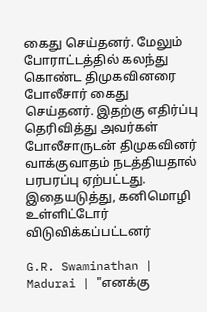கைது செய்தனர். மேலும் போராட்டத்தில் கலந்து கொண்ட திமுகவினரை போலீசார் கைது செய்தனர். இதற்கு எதிர்ப்பு தெரிவித்து அவர்கள் போலீசாருடன் திமுகவினர் வாக்குவாதம் நடத்தியதால் பரபரப்பு ஏற்பட்டது. இதையடுத்து, கனிமொழி உள்ளிட்டோர் விடுவிக்கப்பட்டனர்

G.R. Swaminathan | Madurai | "எனக்கு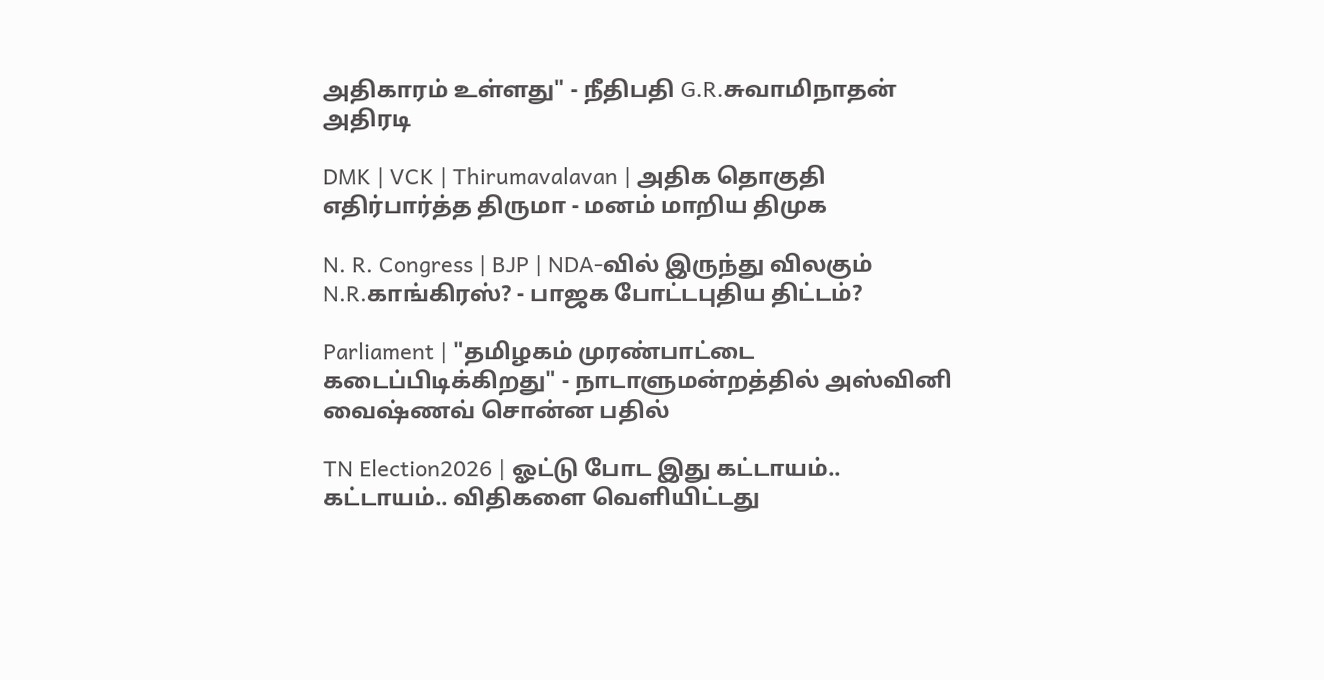அதிகாரம் உள்ளது" - நீதிபதி G.R.சுவாமிநாதன் அதிரடி

DMK | VCK | Thirumavalavan | அதிக தொகுதி எதிர்பார்த்த திருமா - மனம் மாறிய திமுக

N. R. Congress | BJP | NDA-வில் இருந்து விலகும் N.R.காங்கிரஸ்? - பாஜக போட்டபுதிய திட்டம்?

Parliament | "தமிழகம் முரண்பாட்டை கடைப்பிடிக்கிறது" - நாடாளுமன்றத்தில் அஸ்வினி வைஷ்ணவ் சொன்ன பதில்

TN Election2026 | ஓட்டு போட இது கட்டாயம்.. கட்டாயம்.. விதிகளை வெளியிட்டது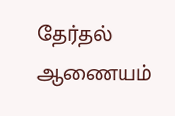தேர்தல் ஆணையம்